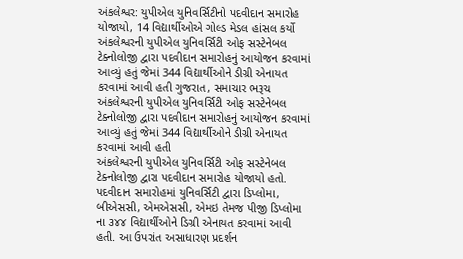અંકલેશ્વર: યુપીએલ યુનિવર્સિટીનો પદવીદાન સમારોહ યોજાયો, 14 વિદ્યાર્થીઓએ ગોલ્ડ મેડલ હાંસલ કર્યો
અંકલેશ્વરની યુપીએલ યુનિવર્સિટી ઓફ સસ્ટેનેબલ ટેક્નોલોજી દ્વારા પદવીદાન સમારોહનું આયોજન કરવામાં આવ્યું હતું જેમાં 344 વિદ્યાર્થીઓને ડીગ્રી એનાયત કરવામાં આવી હતી ગુજરાત, સમાચાર ભરૂચ
અંકલેશ્વરની યુપીએલ યુનિવર્સિટી ઓફ સસ્ટેનેબલ ટેક્નોલોજી દ્વારા પદવીદાન સમારોહનું આયોજન કરવામાં આવ્યું હતું જેમાં 344 વિદ્યાર્થીઓને ડીગ્રી એનાયત કરવામાં આવી હતી
અંકલેશ્વરની યુપીએલ યુનિવર્સિટી ઓફ સસ્ટેનેબલ ટેક્નોલોજી દ્વારા પદવીદાન સમારોહ યોજાયો હતો. પદવીદાન સમારોહમાં યુનિવર્સિટી દ્વારા ડિપ્લોમા, બીએસસી, એમએસસી, એમઇ તેમજ પીજી ડિપ્લોમા ના ૩૪૪ વિદ્યાર્થીઓને ડિગ્રી એનાયત કરવામાં આવી હતી. આ ઉપરાંત અસાધારણ પ્રદર્શન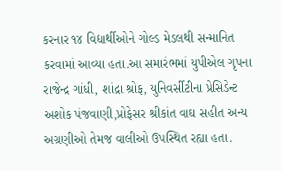કરનાર ૧૪ વિદ્યાર્થીઓને ગોલ્ડ મેડલથી સન્માનિત કરવામાં આવ્યા હતા.આ સમારંભમાં યુપીએલ ગૃપના રાજેન્દ્ર ગાંધી, શાંદ્રા શ્રોફ, યુનિવર્સીટીના પ્રેસિડેન્ટ અશોક પંજવાણી,પ્રોફેસર શ્રીકાંત વાઘ સહીત અન્ય અગ્રણીઓ તેમજ વાલીઓ ઉપસ્થિત રહ્યા હતા.